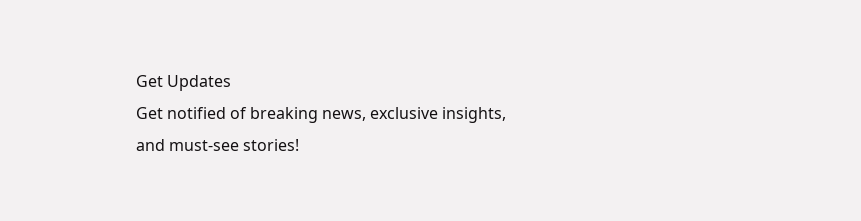Get Updates
Get notified of breaking news, exclusive insights, and must-see stories!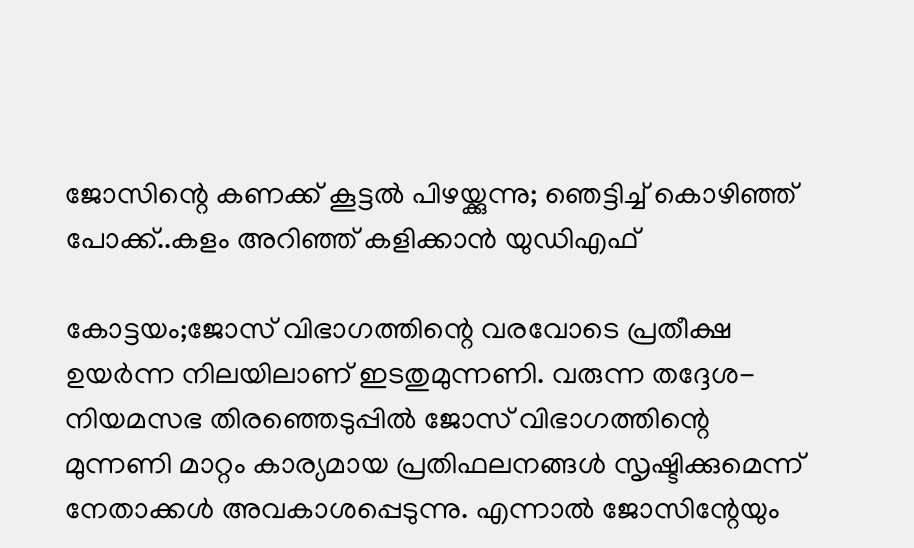ജോസിന്റെ കണക്ക് കൂട്ടൽ പിഴയ്ക്കുന്നു; ഞെട്ടിച്ച് കൊഴിഞ്ഞ് പോക്ക്..കളം അറിഞ്ഞ് കളിക്കാൻ യുഡിഎഫ്

കോട്ടയം;ജോസ് വിഭാഗത്തിന്റെ വരവോടെ പ്രതീക്ഷ ഉയർന്ന നിലയിലാണ് ഇടതുമുന്നണി. വരുന്ന തദ്ദേശ-നിയമസഭ തിരഞ്ഞെടുപ്പിൽ ജോസ് വിഭാഗത്തിന്റെ മുന്നണി മാറ്റം കാര്യമായ പ്രതിഫലനങ്ങൾ സൃഷ്ടിക്കുമെന്ന് നേതാക്കൾ അവകാശപ്പെടുന്നു. എന്നാൽ ജോസിന്റേയും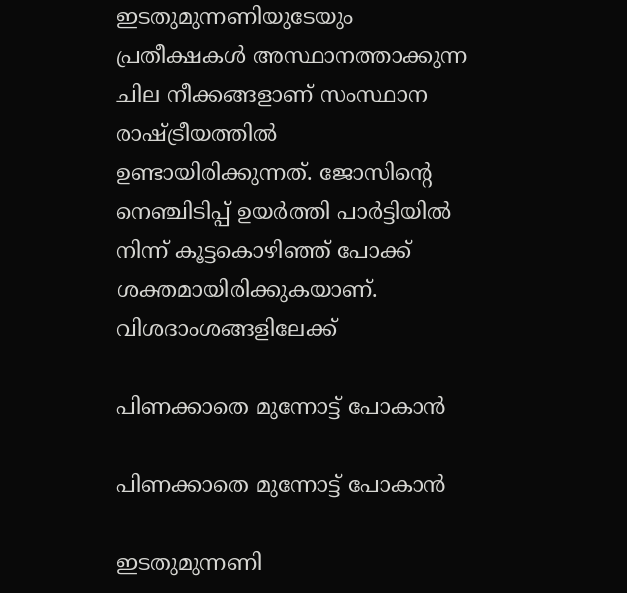ഇടതുമുന്നണിയുടേയും പ്രതീക്ഷകൾ അസ്ഥാനത്താക്കുന്ന ചില നീക്കങ്ങളാണ് സംസ്ഥാന രാഷ്ട്രീയത്തിൽ ഉണ്ടായിരിക്കുന്നത്. ജോസിന്റെ നെഞ്ചിടിപ്പ് ഉയർത്തി പാർട്ടിയിൽ നിന്ന് കൂട്ടകൊഴിഞ്ഞ് പോക്ക് ശക്തമായിരിക്കുകയാണ്. വിശദാംശങ്ങളിലേക്ക്

പിണക്കാതെ മുന്നോട്ട് പോകാൻ

പിണക്കാതെ മുന്നോട്ട് പോകാൻ

ഇടതുമുന്നണി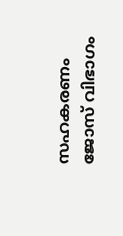സഹകരണം ജോസ് വിഭാഗം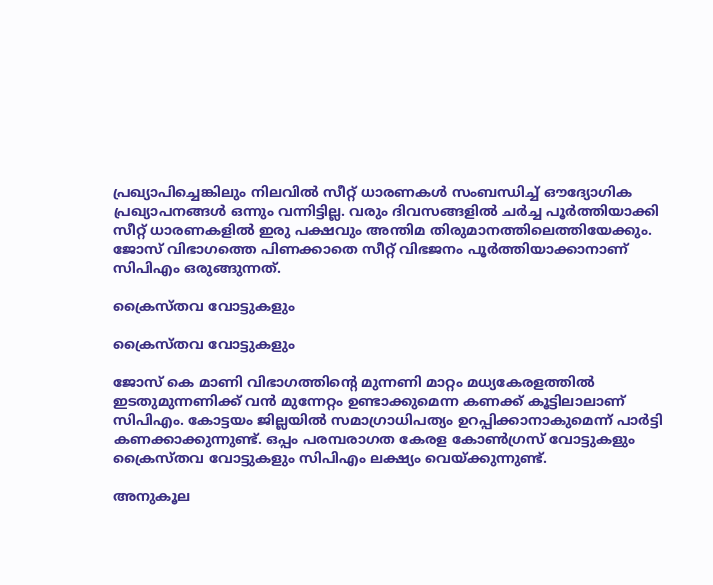പ്രഖ്യാപിച്ചെങ്കിലും നിലവിൽ സീറ്റ് ധാരണകൾ സംബന്ധിച്ച് ഔദ്യോഗിക പ്രഖ്യാപനങ്ങൾ ഒന്നും വന്നിട്ടില്ല. വരും ദിവസങ്ങളിൽ ചർച്ച പൂർത്തിയാക്കി സീറ്റ് ധാരണകളിൽ ഇരു പക്ഷവും അന്തിമ തിരുമാനത്തിലെത്തിയേക്കും.
ജോസ് വിഭാഗത്തെ പിണക്കാതെ സീറ്റ് വിഭജനം പൂർത്തിയാക്കാനാണ് സിപിഎം ഒരുങ്ങുന്നത്.

ക്രൈസ്തവ വോട്ടുകളും

ക്രൈസ്തവ വോട്ടുകളും

ജോസ് കെ മാണി വിഭാഗത്തിന്റെ മുന്നണി മാറ്റം മധ്യകേരളത്തിൽ ഇടതുമുന്നണിക്ക് വൻ മുന്നേറ്റം ഉണ്ടാക്കുമെന്ന കണക്ക് കൂട്ടിലാലാണ് സിപിഎം. കോട്ടയം ജില്ലയിൽ സമാഗ്രാധിപത്യം ഉറപ്പിക്കാനാകുമെന്ന് പാർട്ടി കണക്കാക്കുന്നുണ്ട്. ഒപ്പം പരമ്പരാഗത കേരള കോണ്‍ഗ്രസ് വോട്ടുകളും ക്രൈസ്തവ വോട്ടുകളും സിപിഎം ലക്ഷ്യം വെയ്ക്കുന്നുണ്ട്.

അനുകൂല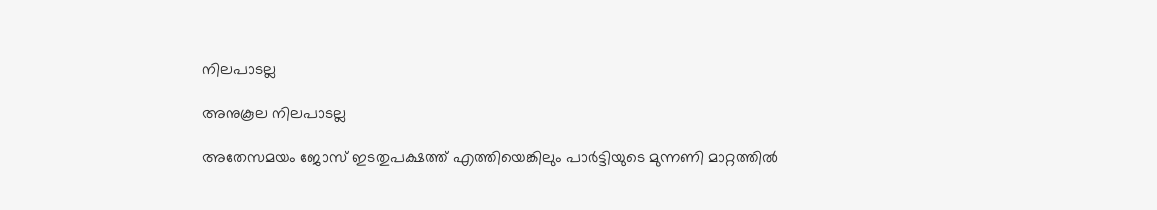നിലപാടല്ല

അനുകൂല നിലപാടല്ല

അതേസമയം ജോസ് ഇടതുപക്ഷത്ത് എത്തിയെങ്കിലും പാർട്ടിയുടെ മുന്നണി മാറ്റത്തിൽ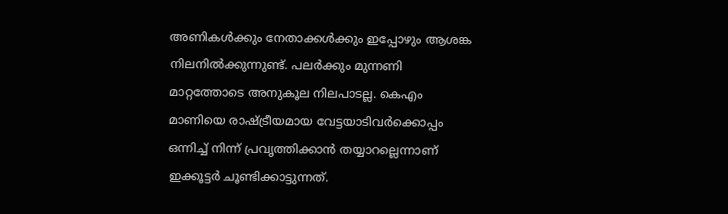അണികൾക്കും നേതാക്കൾക്കും ഇപ്പോഴും ആശങ്ക നിലനില്‍ക്കുന്നുണ്ട്. പലർക്കും മുന്നണി മാറ്റത്തോടെ അനുകൂല നിലപാടല്ല. കെഎം മാണിയെ രാഷ്ട്രീയമായ വേട്ടയാടിവർക്കൊപ്പം ഒന്നിച്ച് നിന്ന് പ്രവൃത്തിക്കാൻ തയ്യാറല്ലെന്നാണ് ഇക്കൂട്ടർ ചൂണ്ടിക്കാട്ടുന്നത്.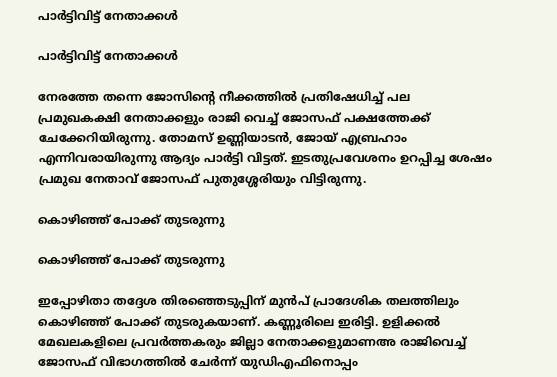പാർട്ടിവിട്ട് നേതാക്കൾ

പാർട്ടിവിട്ട് നേതാക്കൾ

നേരത്തേ തന്നെ ജോസിന്റെ നീക്കത്തിൽ പ്രതിഷേധിച്ച് പല പ്രമുഖകക്ഷി നേതാക്കളും രാജി വെച്ച് ജോസഫ് പക്ഷത്തേക്ക് ചേക്കേറിയിരുന്നു. തോമസ് ഉണ്ണിയാടൻ, ജോയ് എബ്രഹാം എന്നിവരായിരുന്നു ആദ്യം പാർട്ടി വിട്ടത്. ഇടതുപ്രവേശനം ഉറപ്പിച്ച ശേഷം പ്രമുഖ നേതാവ് ജോസഫ് പുതുശ്ശേരിയും വിട്ടിരുന്നു.

കൊഴിഞ്ഞ് പോക്ക് തുടരുന്നു

കൊഴിഞ്ഞ് പോക്ക് തുടരുന്നു

ഇപ്പോഴിതാ തദ്ദേശ തിരഞ്ഞെടുപ്പിന് മുൻപ് പ്രാദേശിക തലത്തിലും കൊഴിഞ്ഞ് പോക്ക് തുടരുകയാണ്. കണ്ണൂരിലെ ഇരിട്ടി. ഉളിക്കൽ മേഖലകളിലെ പ്രവർത്തകരും ജില്ലാ നേതാക്കളുമാണഅ രാജിവെച്ച് ജോസഫ് വിഭാഗത്തിൽ ചേർന്ന് യുഡിഎഫിനൊപ്പം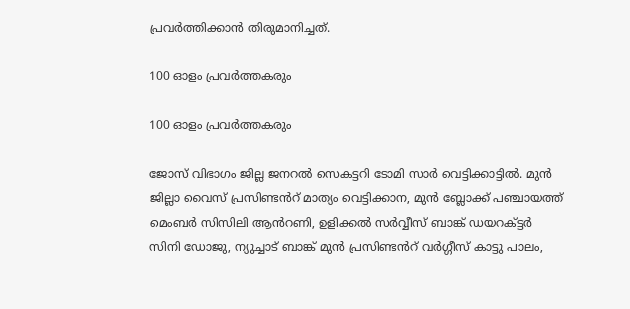പ്രവർത്തിക്കാൻ തിരുമാനിച്ചത്.

100 ഓളം പ്രവർത്തകരും

100 ഓളം പ്രവർത്തകരും

ജോസ് വിഭാഗം ജില്ല ജനറൽ സെകട്ടറി ടോമി സാർ വെട്ടിക്കാട്ടിൽ. മുൻ ജില്ലാ വൈസ് പ്രസിണ്ടൻറ് മാത്യം വെട്ടിക്കാന, മുൻ ബ്ലോക്ക് പഞ്ചായത്ത് മെംബർ സിസിലി ആൻറണി, ഉളിക്കൽ സർവ്വീസ് ബാങ്ക് ഡയറക്ട്ടർ സിനി ഡോജു, ന്യുച്ചാട് ബാങ്ക് മുൻ പ്രസിണ്ടൻറ് വർഗ്ഗീസ് കാട്ടു പാലം,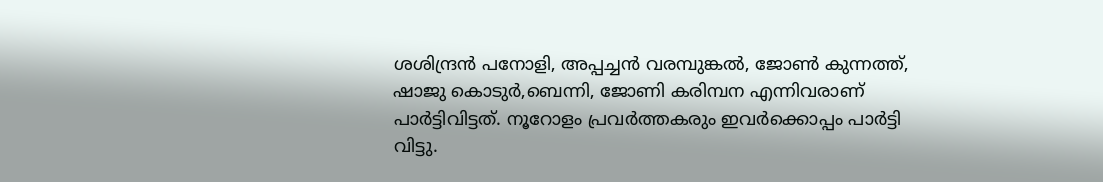ശശിന്ദ്രൻ പനോളി, അപ്പച്ചൻ വരമ്പുങ്കൽ, ജോൺ കുന്നത്ത്, ഷാജു കൊടുർ,ബെന്നി, ജോണി കരിമ്പന എന്നിവരാണ് പാർട്ടിവിട്ടത്. നൂറോളം പ്രവർത്തകരും ഇവർക്കൊപ്പം പാർട്ടി വിട്ടു.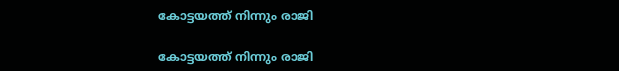കോട്ടയത്ത് നിന്നും രാജി

കോട്ടയത്ത് നിന്നും രാജി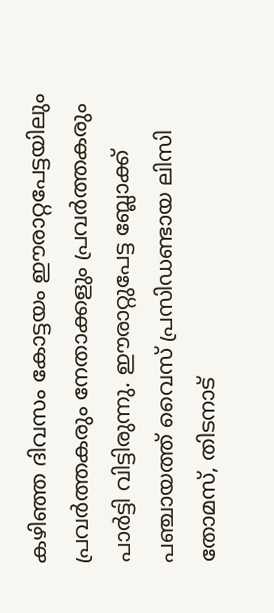കഴിഞ്ഞ ദിവസം കോട്ടയം ഈരാറ്റപേട്ടയിലും പ്രവർത്തകരും നേതാക്കളും പ്രവർത്തകരും പാർട്ടി വിട്ടിരുന്നു. ഈരാറ്റുപേട്ട ബ്ലോക്ക് പഞ്ചായത്ത് വൈസ് പ്രസിഡണ്ടായ ലിസി തോമസ്, തിടനാട്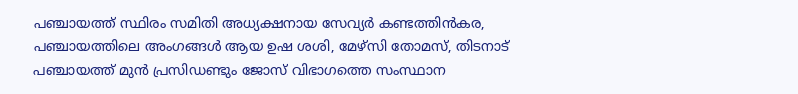പഞ്ചായത്ത് സ്ഥിരം സമിതി അധ്യക്ഷനായ സേവ്യര്‍ കണ്ടത്തിന്‍കര, പഞ്ചായത്തിലെ അംഗങ്ങള്‍ ആയ ഉഷ ശശി, മേഴ്‌സി തോമസ്, തിടനാട് പഞ്ചായത്ത് മുന്‍ പ്രസിഡണ്ടും ജോസ് വിഭാഗത്തെ സംസ്ഥാന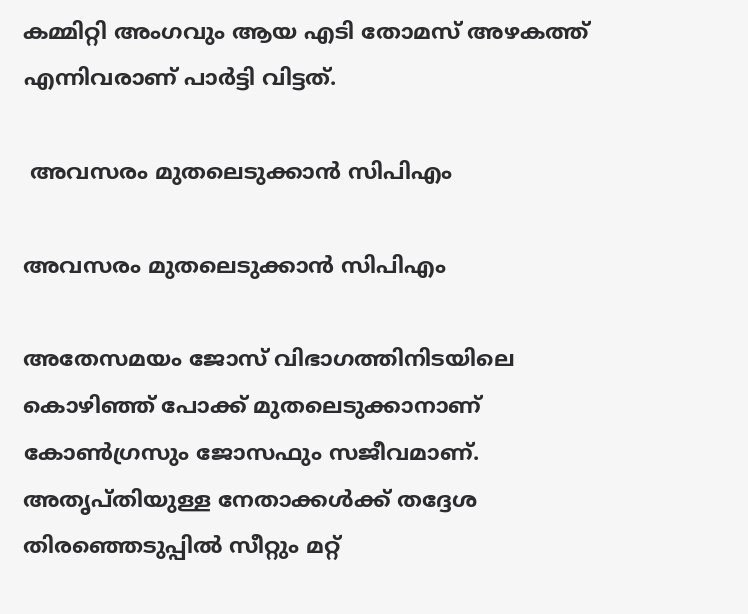കമ്മിറ്റി അംഗവും ആയ എടി തോമസ് അഴകത്ത് എന്നിവരാണ് പാർട്ടി വിട്ടത്.

 അവസരം മുതലെടുക്കാൻ സിപിഎം

അവസരം മുതലെടുക്കാൻ സിപിഎം

അതേസമയം ജോസ് വിഭാഗത്തിനിടയിലെ കൊഴിഞ്ഞ് പോക്ക് മുതലെടുക്കാനാണ് കോൺഗ്രസും ജോസഫും സജീവമാണ്. അതൃപ്തിയുള്ള നേതാക്കൾക്ക് തദ്ദേശ തിരഞ്ഞെടുപ്പിൽ സീറ്റും മറ്റ്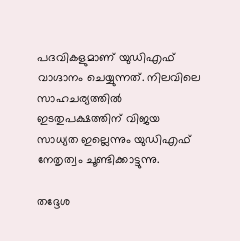പദവികളുമാണ് യുഡിഎഫ് വാഗ്ദാനം ചെയ്യുന്നത്. നിലവിലെ സാഹചര്യത്തിൽ ഇടതുപക്ഷത്തിന് വിജയ സാധ്യത ഇല്ലെന്നും യുഡിഎഫ് നേതൃത്വം ചൂണ്ടിക്കാട്ടുന്നു.

തദ്ദേശ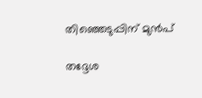തിഞ്ഞെടുപ്പിന് മുൻപ്

തദ്ദേശ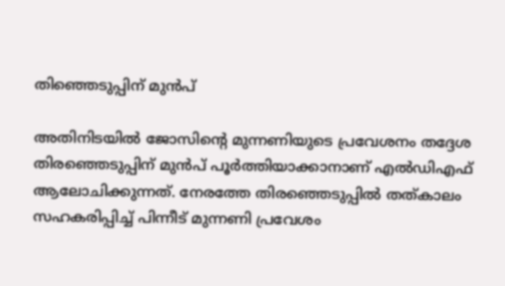തിഞ്ഞെടുപ്പിന് മുൻപ്

അതിനിടയിൽ ജോസിന്റെ മുന്നണിയുടെ പ്രവേശനം തദ്ദേശ തിരഞ്ഞെടുപ്പിന് മുൻപ് പൂർത്തിയാക്കാനാണ് എൽഡിഎഫ് ആലോചിക്കുന്നത്. നേരത്തേ തിരഞ്ഞെടുപ്പിൽ തത്കാലം സഹകരിപ്പിച്ച് പിന്നീട് മുന്നണി പ്രവേശം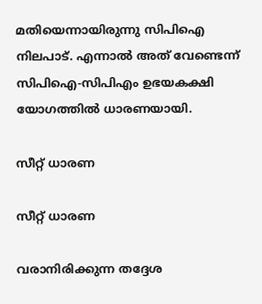മതിയെന്നായിരുന്നു സിപിഐ നിലപാട്. എന്നാൽ അത് വേണ്ടെന്ന് സിപിഐ-സിപിഎം ഉഭയകക്ഷി യോഗത്തിൽ ധാരണയായി.

സീറ്റ് ധാരണ

സീറ്റ് ധാരണ

വരാനിരിക്കുന്ന തദ്ദേശ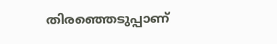തിരഞ്ഞെടുപ്പാണ്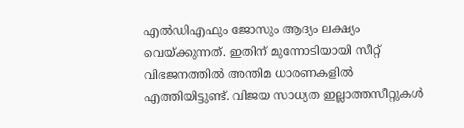എൽഡിഎഫും ജോസും ആദ്യം ലക്ഷ്യം വെയ്ക്കുന്നത്. ഇതിന് മുന്നോടിയായി സീറ്റ് വിഭജനത്തിൽ അന്തിമ ധാരണകളിൽ എത്തിയിട്ടുണ്ട്. വിജയ സാധ്യത ഇല്ലാത്തസീറ്റുകൾ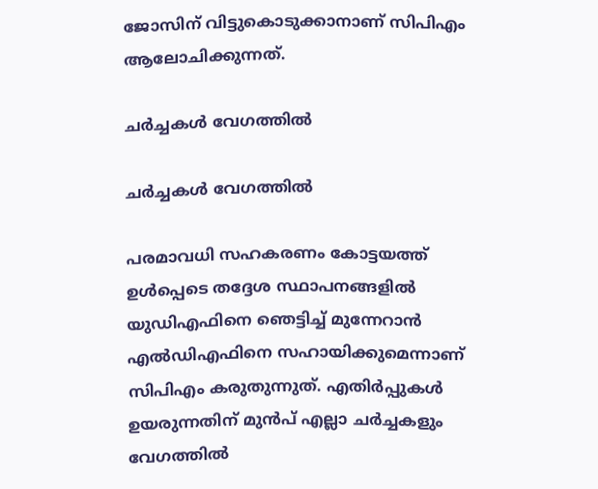ജോസിന് വിട്ടുകൊടുക്കാനാണ് സിപിഎം ആലോചിക്കുന്നത്.

ചർച്ചകൾ വേഗത്തിൽ

ചർച്ചകൾ വേഗത്തിൽ

പരമാവധി സഹകരണം കോട്ടയത്ത് ഉൾപ്പെടെ തദ്ദേശ സ്ഥാപനങ്ങളിൽ യുഡിഎഫിനെ ഞെട്ടിച്ച് മുന്നേറാൻ എൽഡിഎഫിനെ സഹായിക്കുമെന്നാണ് സിപിഎം കരുതുന്നുത്. എതിർപ്പുകൾ ഉയരുന്നതിന് മുൻപ് എല്ലാ ചർച്ചകളും വേഗത്തിൽ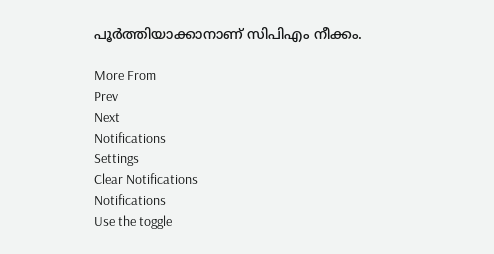പൂർത്തിയാക്കാനാണ് സിപിഎം നീക്കം.

More From
Prev
Next
Notifications
Settings
Clear Notifications
Notifications
Use the toggle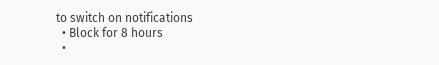to switch on notifications
  • Block for 8 hours
  •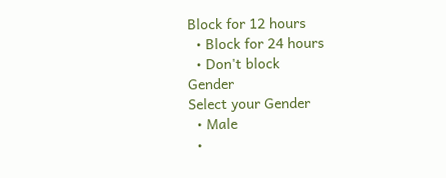Block for 12 hours
  • Block for 24 hours
  • Don't block
Gender
Select your Gender
  • Male
  •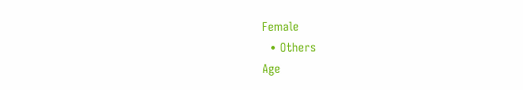Female
  • Others
Age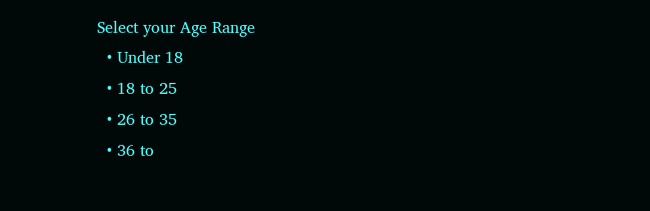Select your Age Range
  • Under 18
  • 18 to 25
  • 26 to 35
  • 36 to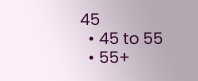45
  • 45 to 55
  • 55+